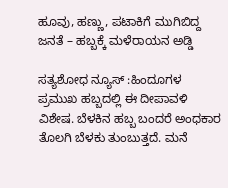ಹೂವು, ಹಣ್ಣು, ಪಟಾಕಿಗೆ ಮುಗಿಬಿದ್ದ ಜನತೆ – ಹಬ್ಬಕ್ಕೆ ಮಳೆರಾಯನ ಅಡ್ಡಿ

ಸತ್ಯಶೋಧ ನ್ಯೂಸ್ :ಹಿಂದೂಗಳ ಪ್ರಮುಖ ಹಬ್ಬದಲ್ಲಿ ಈ ದೀಪಾವಳಿ ವಿಶೇಷ. ಬೆಳಕಿನ ಹಬ್ಬ ಬಂದರೆ ಅಂಧಕಾರ ತೊಲಗಿ ಬೆಳಕು ತುಂಬುತ್ತದೆ. ಮನೆ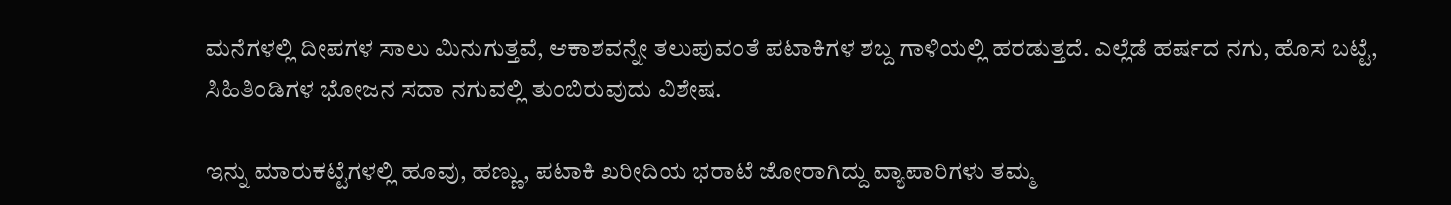ಮನೆಗಳಲ್ಲಿ ದೀಪಗಳ ಸಾಲು ಮಿನುಗುತ್ತವೆ, ಆಕಾಶವನ್ನೇ ತಲುಪುವಂತೆ ಪಟಾಕಿಗಳ ಶಬ್ದ ಗಾಳಿಯಲ್ಲಿ ಹರಡುತ್ತದೆ. ಎಲ್ಲೆಡೆ ಹರ್ಷದ ನಗು, ಹೊಸ ಬಟ್ಟೆ, ಸಿಹಿತಿಂಡಿಗಳ ಭೋಜನ ಸದಾ ನಗುವಲ್ಲಿ ತುಂಬಿರುವುದು ವಿಶೇಷ.

ಇನ್ನು ಮಾರುಕಟ್ಟೆಗಳಲ್ಲಿ ಹೂವು, ಹಣ್ಣು, ಪಟಾಕಿ ಖರೀದಿಯ ಭರಾಟೆ ಜೋರಾಗಿದ್ದು ವ್ಯಾಪಾರಿಗಳು ತಮ್ಮ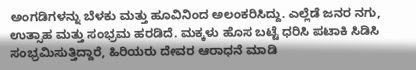ಅಂಗಡಿಗಳನ್ನು ಬೆಳಕು ಮತ್ತು ಹೂವಿನಿಂದ ಅಲಂಕರಿಸಿದ್ದು. ಎಲ್ಲೆಡೆ ಜನರ ನಗು, ಉತ್ಸಾಹ ಮತ್ತು ಸಂಭ್ರಮ ಹರಡಿದೆ. ಮಕ್ಕಳು ಹೊಸ ಬಟ್ಟೆ ಧರಿಸಿ ಪಟಾಕಿ ಸಿಡಿಸಿ ಸಂಭ್ರಮಿಸುತ್ತಿದ್ದಾರೆ, ಹಿರಿಯರು ದೇವರ ಆರಾಧನೆ ಮಾಡಿ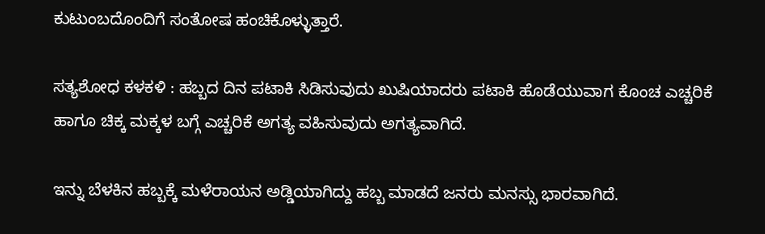ಕುಟುಂಬದೊಂದಿಗೆ ಸಂತೋಷ ಹಂಚಿಕೊಳ್ಳುತ್ತಾರೆ.

ಸತ್ಯಶೋಧ ಕಳಕಳಿ : ಹಬ್ಬದ ದಿನ ಪಟಾಕಿ ಸಿಡಿಸುವುದು ಖುಷಿಯಾದರು ಪಟಾಕಿ ಹೊಡೆಯುವಾಗ ಕೊಂಚ ಎಚ್ಚರಿಕೆ ಹಾಗೂ ಚಿಕ್ಕ ಮಕ್ಕಳ ಬಗ್ಗೆ ಎಚ್ಚರಿಕೆ ಅಗತ್ಯ ವಹಿಸುವುದು ಅಗತ್ಯವಾಗಿದೆ.

ಇನ್ನು ಬೆಳಕಿನ ಹಬ್ಬಕ್ಕೆ ಮಳೆರಾಯನ ಅಡ್ಡಿಯಾಗಿದ್ದು ಹಬ್ಬ ಮಾಡದೆ ಜನರು ಮನಸ್ಸು ಭಾರವಾಗಿದೆ.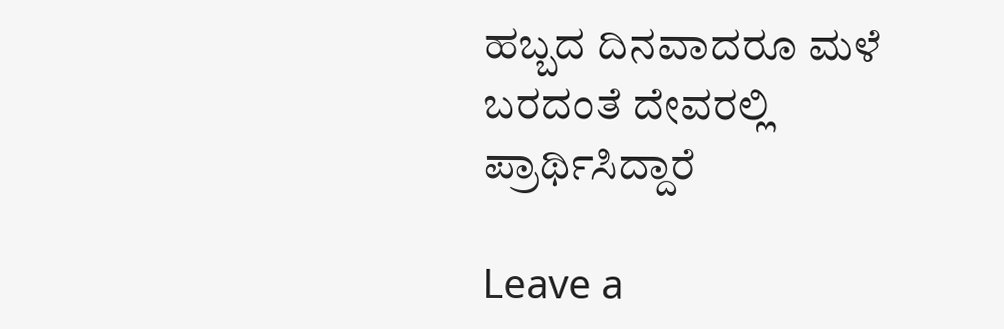ಹಬ್ಬದ ದಿನವಾದರೂ ಮಳೆ ಬರದಂತೆ ದೇವರಲ್ಲಿ ಪ್ರಾರ್ಥಿಸಿದ್ದಾರೆ

Leave a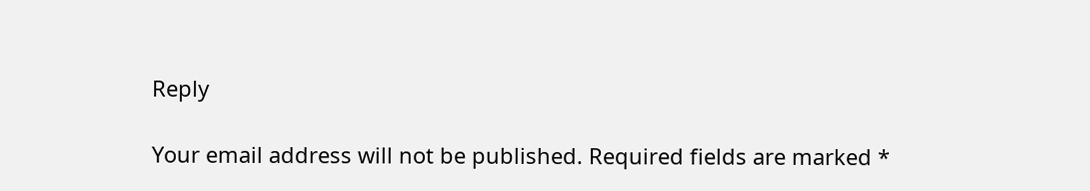Reply

Your email address will not be published. Required fields are marked *